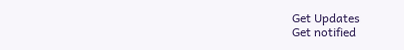Get Updates
Get notified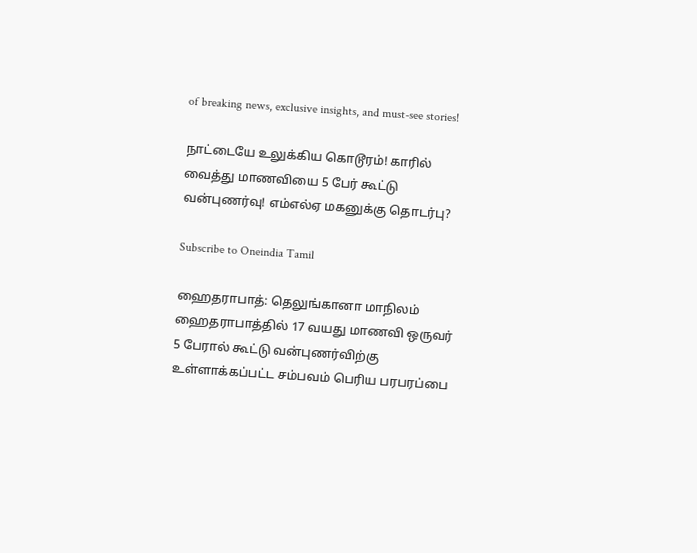of breaking news, exclusive insights, and must-see stories!

நாட்டையே உலுக்கிய கொடூரம்! காரில் வைத்து மாணவியை 5 பேர் கூட்டு வன்புணர்வு! எம்எல்ஏ மகனுக்கு தொடர்பு?

Subscribe to Oneindia Tamil

ஹைதராபாத்: தெலுங்கானா மாநிலம் ஹைதராபாத்தில் 17 வயது மாணவி ஒருவர் 5 பேரால் கூட்டு வன்புணர்விற்கு உள்ளாக்கப்பட்ட சம்பவம் பெரிய பரபரப்பை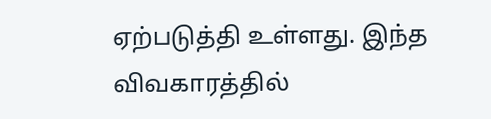ஏற்படுத்தி உள்ளது. இந்த விவகாரத்தில்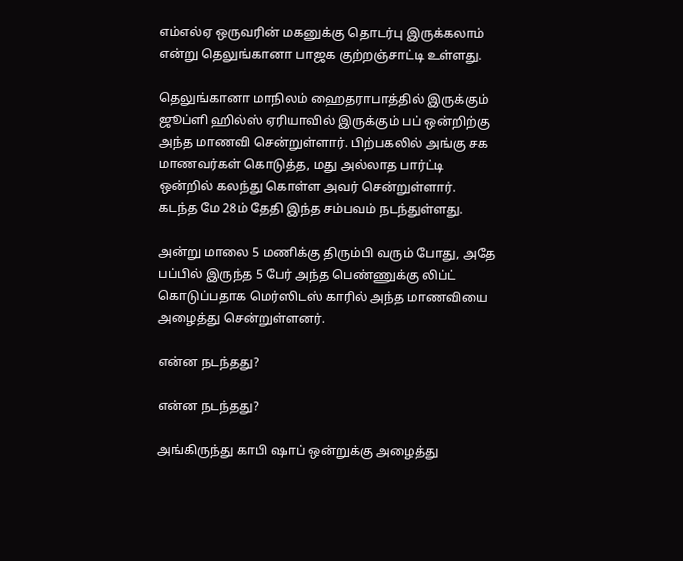எம்எல்ஏ ஒருவரின் மகனுக்கு தொடர்பு இருக்கலாம் என்று தெலுங்கானா பாஜக குற்றஞ்சாட்டி உள்ளது.

தெலுங்கானா மாநிலம் ஹைதராபாத்தில் இருக்கும் ஜூப்ளி ஹில்ஸ் ஏரியாவில் இருக்கும் பப் ஒன்றிற்கு அந்த மாணவி சென்றுள்ளார். பிற்பகலில் அங்கு சக மாணவர்கள் கொடுத்த, மது அல்லாத பார்ட்டி ஒன்றில் கலந்து கொள்ள அவர் சென்றுள்ளார். கடந்த மே 28ம் தேதி இந்த சம்பவம் நடந்துள்ளது.

அன்று மாலை 5 மணிக்கு திரும்பி வரும் போது, அதே பப்பில் இருந்த 5 பேர் அந்த பெண்ணுக்கு லிப்ட் கொடுப்பதாக மெர்ஸிடஸ் காரில் அந்த மாணவியை அழைத்து சென்றுள்ளனர்.

என்ன நடந்தது?

என்ன நடந்தது?

அங்கிருந்து காபி ஷாப் ஒன்றுக்கு அழைத்து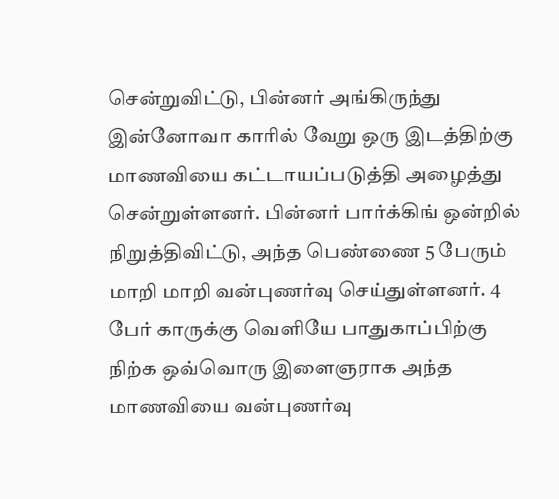சென்றுவிட்டு, பின்னர் அங்கிருந்து இன்னோவா காரில் வேறு ஒரு இடத்திற்கு மாணவியை கட்டாயப்படுத்தி அழைத்து சென்றுள்ளனர். பின்னர் பார்க்கிங் ஒன்றில் நிறுத்திவிட்டு, அந்த பெண்ணை 5 பேரும் மாறி மாறி வன்புணர்வு செய்துள்ளனர். 4 பேர் காருக்கு வெளியே பாதுகாப்பிற்கு நிற்க ஒவ்வொரு இளைஞராக அந்த மாணவியை வன்புணர்வு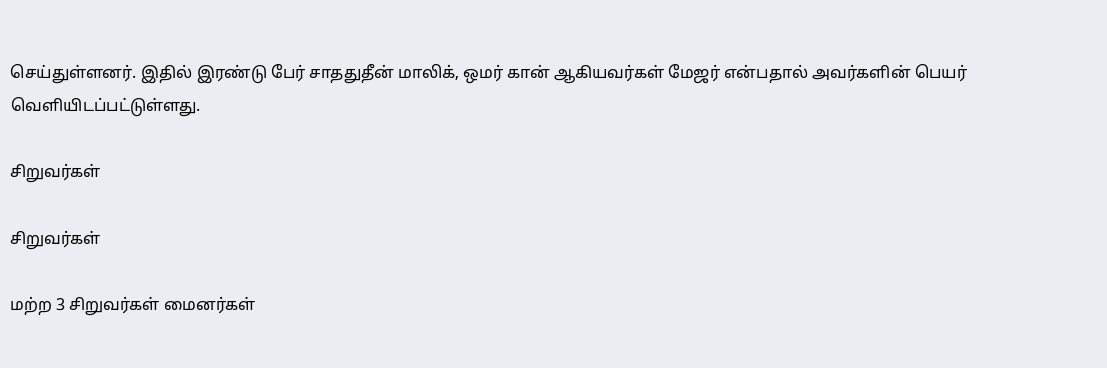செய்துள்ளனர். இதில் இரண்டு பேர் சாததுதீன் மாலிக், ஒமர் கான் ஆகியவர்கள் மேஜர் என்பதால் அவர்களின் பெயர் வெளியிடப்பட்டுள்ளது.

சிறுவர்கள்

சிறுவர்கள்

மற்ற 3 சிறுவர்கள் மைனர்கள்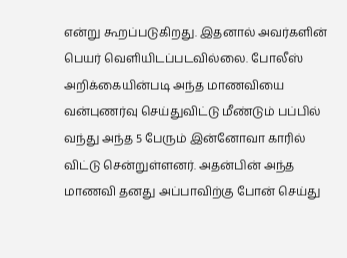என்று கூறப்படுகிறது. இதனால் அவர்களின் பெயர் வெளியிடப்படவில்லை. போலீஸ் அறிக்கையின்படி அந்த மாணவியை வன்புணர்வு செய்துவிட்டு மீண்டும் பப்பில் வந்து அந்த 5 பேரும் இன்னோவா காரில் விட்டு சென்றுள்ளனர். அதன்பின் அந்த மாணவி தனது அப்பாவிற்கு போன் செய்து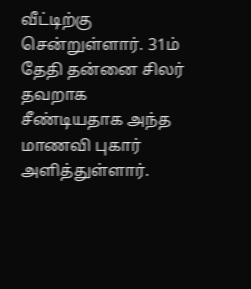வீட்டிற்கு சென்றுள்ளார். 31ம் தேதி தன்னை சிலர் தவறாக சீண்டியதாக அந்த மாணவி புகார் அளித்துள்ளார்.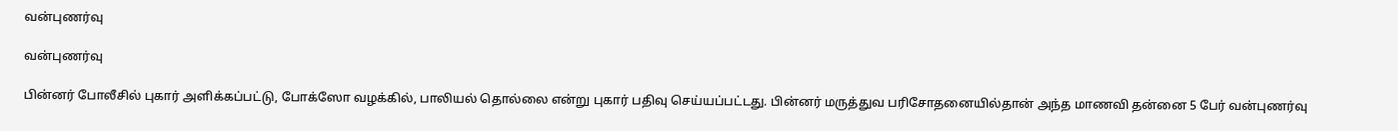வன்புணர்வு

வன்புணர்வு

பின்னர் போலீசில் புகார் அளிக்கப்பட்டு, போக்ஸோ வழக்கில், பாலியல் தொல்லை என்று புகார் பதிவு செய்யப்பட்டது. பின்னர் மருத்துவ பரிசோதனையில்தான் அந்த மாணவி தன்னை 5 பேர் வன்புணர்வு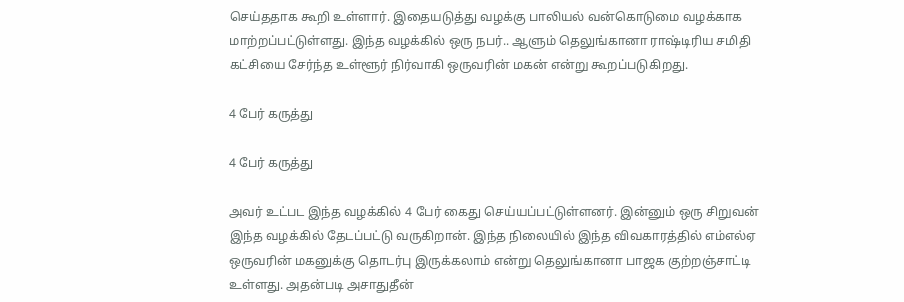செய்ததாக கூறி உள்ளார். இதையடுத்து வழக்கு பாலியல் வன்கொடுமை வழக்காக மாற்றப்பட்டுள்ளது. இந்த வழக்கில் ஒரு நபர்.. ஆளும் தெலுங்கானா ராஷ்டிரிய சமிதி கட்சியை சேர்ந்த உள்ளூர் நிர்வாகி ஒருவரின் மகன் என்று கூறப்படுகிறது.

4 பேர் கருத்து

4 பேர் கருத்து

அவர் உட்பட இந்த வழக்கில் 4 பேர் கைது செய்யப்பட்டுள்ளனர். இன்னும் ஒரு சிறுவன் இந்த வழக்கில் தேடப்பட்டு வருகிறான். இந்த நிலையில் இந்த விவகாரத்தில் எம்எல்ஏ ஒருவரின் மகனுக்கு தொடர்பு இருக்கலாம் என்று தெலுங்கானா பாஜக குற்றஞ்சாட்டி உள்ளது. அதன்படி அசாதுதீன்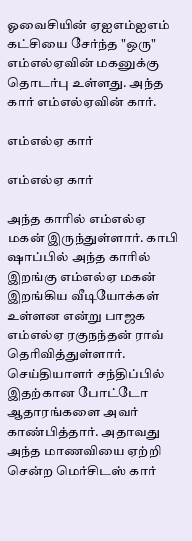ஓவைசியின் ஏஐஎம்ஐஎம் கட்சியை சேர்ந்த "ஒரு" எம்எல்ஏவின் மகனுக்கு தொடர்பு உள்ளது. அந்த கார் எம்எல்ஏவின் கார்.

எம்எல்ஏ கார்

எம்எல்ஏ கார்

அந்த காரில் எம்எல்ஏ மகன் இருந்துள்ளார். காபி ஷாப்பில் அந்த காரில் இறங்கு எம்எல்ஏ மகன் இறங்கிய வீடியோக்கள் உள்ளன என்று பாஜக எம்எல்ஏ ரகுநந்தன் ராவ் தெரிவித்துள்ளார். செய்தியாளர் சந்திப்பில் இதற்கான போட்டோ ஆதாரங்களை அவர் காண்பித்தார். அதாவது அந்த மாணவியை ஏற்றி சென்ற மெர்சிடஸ் கார்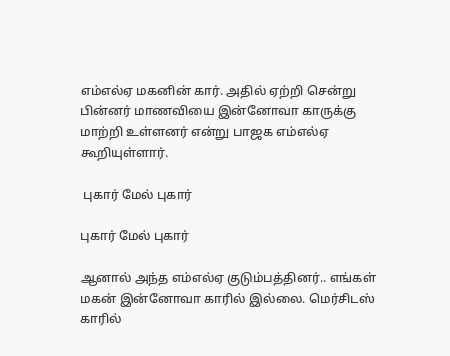எம்எல்ஏ மகனின் கார். அதில் ஏற்றி சென்று பின்னர் மாணவியை இன்னோவா காருக்கு மாற்றி உள்ளனர் என்று பாஜக எம்எல்ஏ கூறியுள்ளார்.

 புகார் மேல் புகார்

புகார் மேல் புகார்

ஆனால் அந்த எம்எல்ஏ குடும்பத்தினர்.. எங்கள் மகன் இன்னோவா காரில் இல்லை. மெர்சிடஸ் காரில்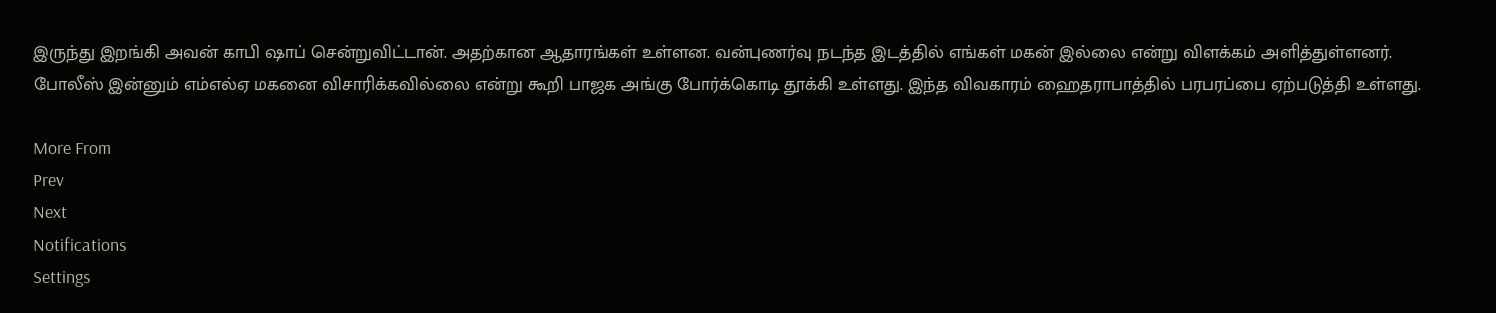இருந்து இறங்கி அவன் காபி ஷாப் சென்றுவிட்டான். அதற்கான ஆதாரங்கள் உள்ளன. வன்புணர்வு நடந்த இடத்தில் எங்கள் மகன் இல்லை என்று விளக்கம் அளித்துள்ளனர். போலீஸ் இன்னும் எம்எல்ஏ மகனை விசாரிக்கவில்லை என்று கூறி பாஜக அங்கு போர்க்கொடி தூக்கி உள்ளது. இந்த விவகாரம் ஹைதராபாத்தில் பரபரப்பை ஏற்படுத்தி உள்ளது.

More From
Prev
Next
Notifications
Settings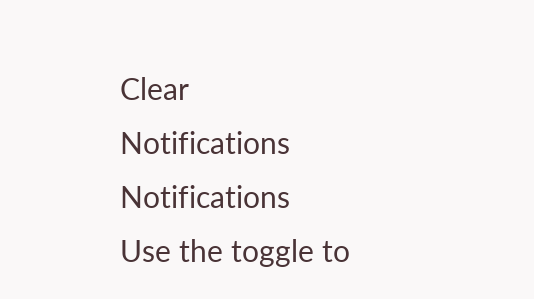Clear Notifications
Notifications
Use the toggle to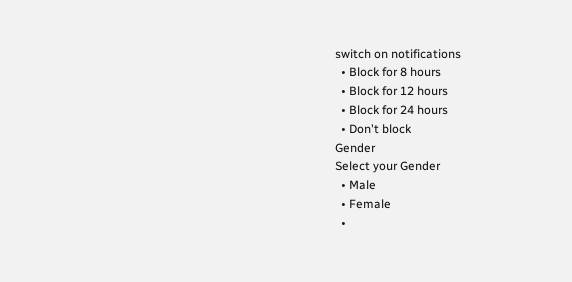switch on notifications
  • Block for 8 hours
  • Block for 12 hours
  • Block for 24 hours
  • Don't block
Gender
Select your Gender
  • Male
  • Female
  •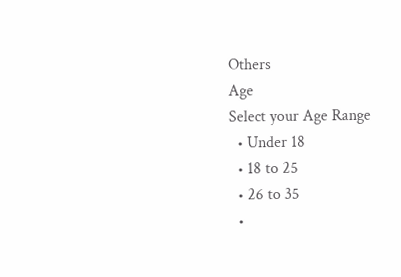Others
Age
Select your Age Range
  • Under 18
  • 18 to 25
  • 26 to 35
  •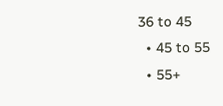36 to 45
  • 45 to 55
  • 55+